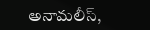అనామలీస్,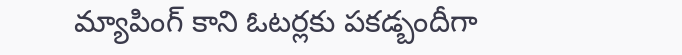మ్యాపింగ్ కాని ఓటర్లకు పకడ్బందీగా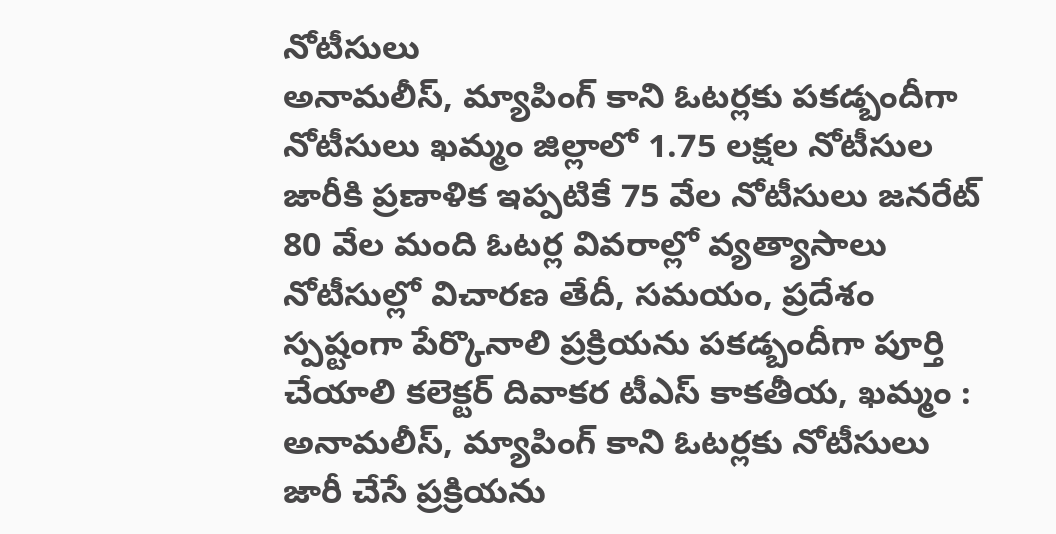నోటీసులు
అనామలీస్, మ్యాపింగ్ కాని ఓటర్లకు పకడ్బందీగా నోటీసులు ఖమ్మం జిల్లాలో 1.75 లక్షల నోటీసుల జారీకి ప్రణాళిక ఇప్పటికే 75 వేల నోటీసులు జనరేట్ 80 వేల మంది ఓటర్ల వివరాల్లో వ్యత్యాసాలు నోటీసుల్లో విచారణ తేదీ, సమయం, ప్రదేశం స్పష్టంగా పేర్కొనాలి ప్రక్రియను పకడ్బందీగా పూర్తి చేయాలి కలెక్టర్ దివాకర టీఎస్ కాకతీయ, ఖమ్మం : అనామలీస్, మ్యాపింగ్ కాని ఓటర్లకు నోటీసులు జారీ చేసే ప్రక్రియను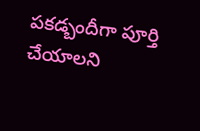పకడ్బందీగా పూర్తి చేయాలని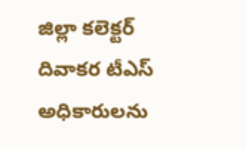జిల్లా కలెక్టర్ దివాకర టీఎస్ అధికారులను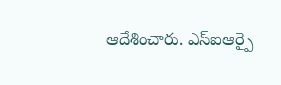ఆదేశించారు. ఎస్ఐఆర్పై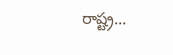రాష్ట్ర...